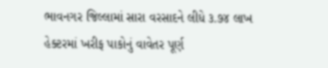ભાવનગર જિલ્લામાં સારા વરસાદને લીધે ૩.૭૪ લાખ હેક્ટરમાં ખરીફ પાકોનું વાવેતર પૂર્ણ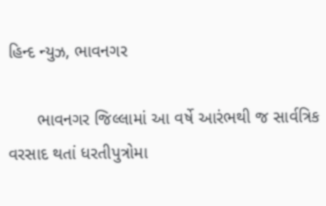હિન્દ ન્યુઝ, ભાવનગર

      ભાવનગર જિલ્લામાં આ વર્ષે આરંભથી જ સાર્વત્રિક વરસાદ થતાં ધરતીપુત્રોમા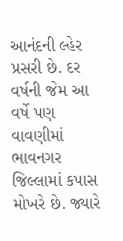આનંદની લ્હેર પ્રસરી છે. દર વર્ષની જેમ આ વર્ષે પણ વાવણીમાં ભાવનગર જિલ્લામાં કપાસ મોખરે છે. જ્યારે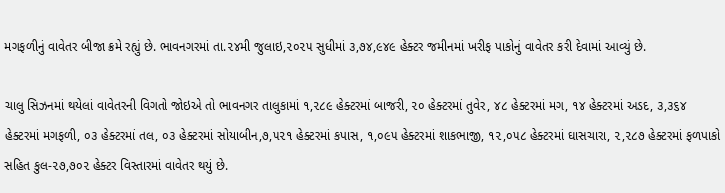મગફળીનું વાવેતર બીજા ક્રમે રહ્યું છે. ભાવનગરમાં તા.૨૪મી જુલાઇ,૨૦૨૫ સુધીમાં ૩,૭૪,૯૪૯ હેક્ટર જમીનમાં ખરીફ પાકોનું વાવેતર કરી દેવામાં આવ્યું છે.

ચાલુ સિઝનમાં થયેલાં વાવેતરની વિગતો જોઇએ તો ભાવનગર તાલુકામાં ૧,૨૮૯ હેક્ટરમાં બાજરી, ૨૦ હેક્ટરમાં તુવેર, ૪૮ હેક્ટરમાં મગ, ૧૪ હેક્ટરમાં અડદ, ૩,૩૬૪ હેક્ટરમાં મગફળી, ૦૩ હેક્ટરમાં તલ, ૦૩ હેક્ટરમાં સોયાબીન,૭,૫૨૧ હેક્ટરમાં કપાસ, ૧,૦૯૫ હેક્ટરમાં શાકભાજી, ૧૨,૦૫૮ હેક્ટરમાં ઘાસચારા, ૨,૨૮૭ હેક્ટરમાં ફળપાકો સહિત કુલ-૨૭,૭૦૨ હેક્ટર વિસ્તારમાં વાવેતર થયું છે.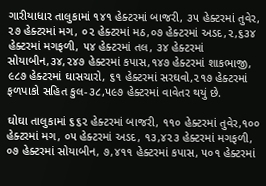ગારીયાધાર તાલુકામાં ૧૪૧ હેક્ટરમાં બાજરી, ૩૫ હેક્ટરમાં તુવેર, ૨૭ હેક્ટરમાં મગ, ૦૨ હેક્ટરમાં મઠ,૦૭ હેક્ટરમાં અડદ,૨,૬૩૪ હેક્ટરમાં મગફળી, ૫૪ હેક્ટરમાં તલ, ૩૪ હેક્ટરમાં સોયાબીન,૩૪,૨૪૭ હેક્ટરમાં કપાસ,૧૪૭ હેક્ટરમાં શાકભાજી, ૯૮૭ હેક્ટરમાં ઘાસચારો, ૬૧ હેક્ટરમાં સરઘવો,૨૧૭ હેક્ટરમાં ફળપાકો સહિત કુલ-૩૮,૫૯૭ હેક્ટરમાં વાવેતર થયું છે.

ઘોઘા તાલુકામાં ૬૬૨ હેક્ટરમાં બાજરી, ૧૧૦ હેક્ટરમાં તુવેર,૧૦૦ હેક્ટરમાં મગ, ૦૫ હેક્ટરમાં અડદ, ૧૩,૪૨૩ હેક્ટરમાં મગફળી, ૦૭ હેક્ટરમાં સોયાબીન, ૭,૪૧૧ હેક્ટરમાં કપાસ, ૫૦૧ હેક્ટરમાં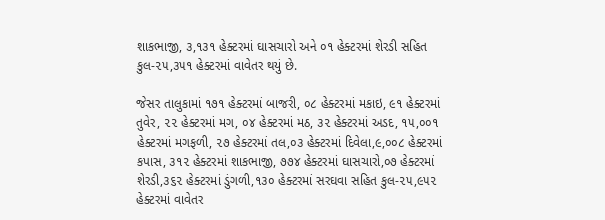શાકભાજી, ૩,૧૩૧ હેક્ટરમાં ઘાસચારો અને ૦૧ હેક્ટરમાં શેરડી સહિત કુલ-૨૫,૩૫૧ હેક્ટરમાં વાવેતર થયું છે.

જેસર તાલુકામાં ૧૭૧ હેક્ટરમાં બાજરી, ૦૮ હેક્ટરમાં મકાઇ, ૯૧ હેક્ટરમાં તુવેર, ૨૨ હેક્ટરમાં મગ, ૦૪ હેક્ટરમાં મઠ, ૩૨ હેક્ટરમાં અડદ, ૧૫,૦૦૧ હેક્ટરમાં મગફળી, ૨૭ હેક્ટરમાં તલ,૦૩ હેક્ટરમાં દિવેલા,૯,૦૦૮ હેક્ટરમાં કપાસ, ૩૧૨ હેક્ટરમાં શાકભાજી, ૭૭૪ હેક્ટરમાં ઘાસચારો,૦૭ હેક્ટરમાં શેરડી,૩૬૨ હેક્ટરમાં ડુંગળી,૧૩૦ હેક્ટરમાં સરઘવા સહિત કુલ-૨૫,૯૫૨ હેક્ટરમાં વાવેતર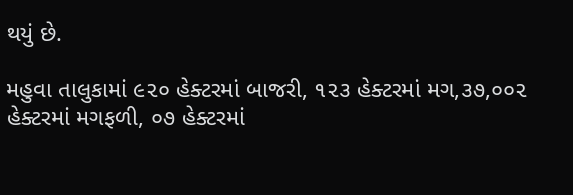થયું છે.

મહુવા તાલુકામાં ૯૨૦ હેક્ટરમાં બાજરી, ૧૨૩ હેક્ટરમાં મગ,૩૭,૦૦૨ હેક્ટરમાં મગફળી, ૦૭ હેક્ટરમાં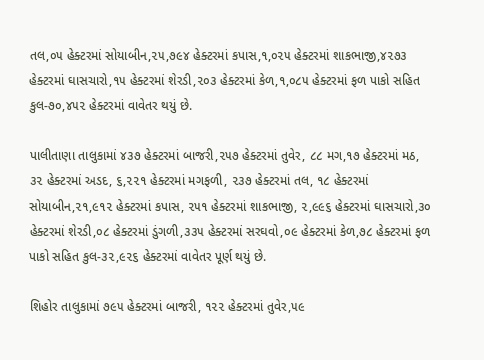તલ,૦૫ હેક્ટરમાં સોયાબીન,૨૫,૭૯૪ હેક્ટરમાં કપાસ,૧,૦૨૫ હેક્ટરમાં શાકભાજી,૪૨૭૩ હેક્ટરમાં ઘાસચારો,૧૫ હેક્ટરમાં શેરડી,૨૦૩ હેક્ટરમાં કેળ,૧,૦૮૫ હેક્ટરમાં ફળ પાકો સહિત કુલ-૭૦,૪૫૨ હેક્ટરમાં વાવેતર થયું છે.

પાલીતાણા તાલુકામાં ૪૩૭ હેક્ટરમાં બાજરી,૨૫૭ હેક્ટરમાં તુવેર, ૮૮ મગ,૧૭ હેક્ટરમાં મઠ, ૩૨ હેક્ટરમાં અડદ, ૬,૨૨૧ હેક્ટરમાં મગફળી, ૨૩૭ હેક્ટરમાં તલ, ૧૮ હેક્ટરમાં સોયાબીન,૨૧,૯૧૨ હેક્ટરમાં કપાસ, ૨૫૧ હેક્ટરમાં શાકભાજી, ૨,૯૯૬ હેક્ટરમાં ઘાસચારો,૩૦ હેક્ટરમાં શેરડી,૦૮ હેક્ટરમાં ડુંગળી,૩૩૫ હેક્ટરમાં સરઘવો,૦૯ હેક્ટરમાં કેળ,૭૮ હેક્ટરમાં ફળ પાકો સહિત કુલ-૩૨,૯૨૬ હેક્ટરમાં વાવેતર પૂર્ણ થયું છે.

શિહોર તાલુકામાં ૭૯૫ હેક્ટરમાં બાજરી, ૧૨૨ હેક્ટરમાં તુવેર,૫૯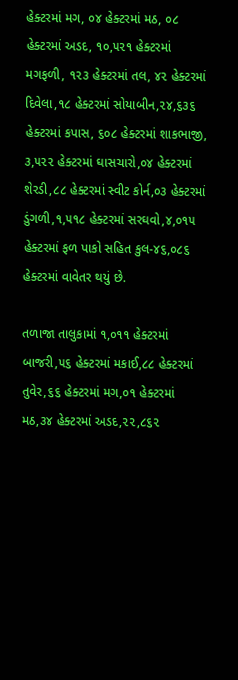હેક્ટરમાં મગ, ૦૪ હેક્ટરમાં મઠ, ૦૮ હેક્ટરમાં અડદ, ૧૦,૫૨૧ હેક્ટરમાં મગફળી, ૧૨૩ હેક્ટરમાં તલ, ૪૨ હેક્ટરમાં દિવેલા,૧૮ હેક્ટરમાં સોયાબીન,૨૪,૬૩૬ હેક્ટરમાં કપાસ, ૬૦૮ હેક્ટરમાં શાકભાજી, ૩,૫૨૨ હેક્ટરમાં ઘાસચારો,૦૪ હેક્ટરમાં શેરડી,૮૮ હેક્ટરમાં સ્વીટ કોર્ન,૦૩ હેક્ટરમાં ડુંગળી,૧,૫૧૮ હેક્ટરમાં સરઘવો,૪,૦૧૫ હેક્ટરમાં ફળ પાકો સહિત કુલ-૪૬,૦૮૬ હેક્ટરમાં વાવેતર થયું છે.

તળાજા તાલુકામાં ૧,૦૧૧ હેક્ટરમાં બાજરી,૫૬ હેક્ટરમાં મકાઈ,૮૮ હેક્ટરમાં તુવેર,૬૬ હેક્ટરમાં મગ,૦૧ હેક્ટરમાં મઠ,૩૪ હેક્ટરમાં અડદ,૨૨,૮૬૨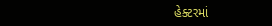હેક્ટરમાં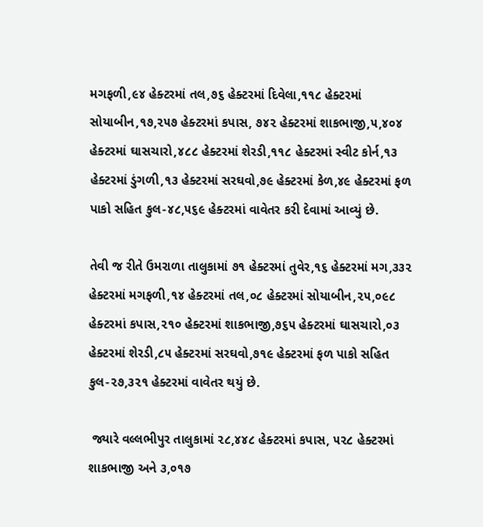મગફળી,૯૪ હેક્ટરમાં તલ,૭૬ હેક્ટરમાં દિવેલા,૧૧૮ હેક્ટરમાં સોયાબીન,૧૭,૨૫૭ હેક્ટરમાં કપાસ, ૭૪૨ હેક્ટરમાં શાકભાજી,૫,૪૦૪ હેક્ટરમાં ઘાસચારો,૪૮૮ હેક્ટરમાં શેરડી,૧૧૮ હેક્ટરમાં સ્વીટ કોર્ન,૧૩ હેક્ટરમાં ડુંગળી,૧૩ હેક્ટરમાં સરઘવો,૭૯ હેક્ટરમાં કેળ,૪૯ હેક્ટરમાં ફળ પાકો સહિત કુલ-૪૮,૫૬૯ હેક્ટરમાં વાવેતર કરી દેવામાં આવ્યું છે.

તેવી જ રીતે ઉમરાળા તાલુકામાં ૭૧ હેક્ટરમાં તુવેર,૧૬ હેક્ટરમાં મગ,૩૩૨ હેક્ટરમાં મગફળી,૧૪ હેક્ટરમાં તલ,૦૮ હેક્ટરમાં સોયાબીન,૨૫,૦૯૮ હેક્ટરમાં કપાસ,૨૧૦ હેક્ટરમાં શાકભાજી,૭૬૫ હેક્ટરમાં ઘાસચારો,૦૩ હેક્ટરમાં શેરડી,૮૫ હેક્ટરમાં સરઘવો,૭૧૯ હેક્ટરમાં ફળ પાકો સહિત કુલ-૨૭,૩૨૧ હેક્ટરમાં વાવેતર થયું છે.

 જ્યારે વલ્લભીપુર તાલુકામાં ૨૮,૪૪૮ હેક્ટરમાં કપાસ, ૫૨૮ હેક્ટરમાં શાકભાજી અને ૩,૦૧૭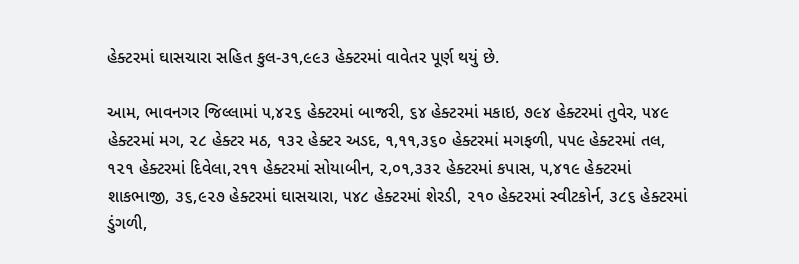હેક્ટરમાં ઘાસચારા સહિત કુલ-૩૧,૯૯૩ હેક્ટરમાં વાવેતર પૂર્ણ થયું છે.

આમ, ભાવનગર જિલ્લામાં ૫,૪૨૬ હેક્ટરમાં બાજરી, ૬૪ હેક્ટરમાં મકાઇ, ૭૯૪ હેક્ટરમાં તુવેર, ૫૪૯ હેક્ટરમાં મગ, ૨૮ હેક્ટર મઠ, ૧૩૨ હેક્ટર અડદ, ૧,૧૧,૩૬૦ હેક્ટરમાં મગફળી, ૫૫૯ હેક્ટરમાં તલ, ૧૨૧ હેક્ટરમાં દિવેલા,૨૧૧ હેક્ટરમાં સોયાબીન, ૨,૦૧,૩૩૨ હેક્ટરમાં કપાસ, ૫,૪૧૯ હેક્ટરમાં શાકભાજી, ૩૬,૯૨૭ હેક્ટરમાં ઘાસચારા, ૫૪૮ હેક્ટરમાં શેરડી, ૨૧૦ હેક્ટરમાં સ્વીટકોર્ન, ૩૮૬ હેક્ટરમાં ડુંગળી,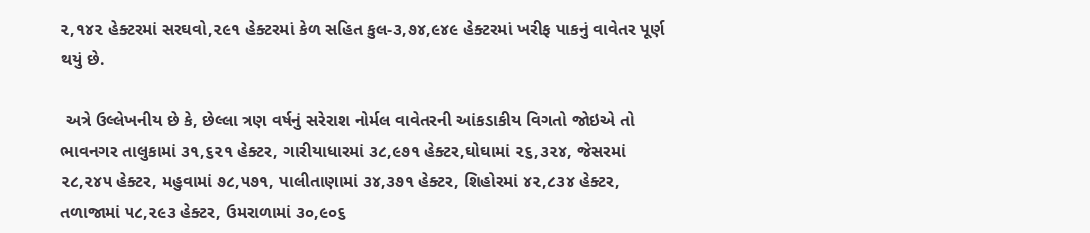૨,૧૪૨ હેક્ટરમાં સરઘવો,૨૯૧ હેક્ટરમાં કેળ સહિત કુલ-૩,૭૪,૯૪૯ હેક્ટરમાં ખરીફ પાકનું વાવેતર પૂર્ણ થયું છે.

 અત્રે ઉલ્લેખનીય છે કે, છેલ્લા ત્રણ વર્ષનું સરેરાશ નોર્મલ વાવેતરની આંકડાકીય વિગતો જોઇએ તો ભાવનગર તાલુકામાં ૩૧,૬૨૧ હેક્ટર, ગારીયાધારમાં ૩૮,૯૭૧ હેક્ટર,ઘોઘામાં ૨૬,૩૨૪, જેસરમાં ૨૮,૨૪૫ હેક્ટર, મહુવામાં ૭૮,૫૭૧, પાલીતાણામાં ૩૪,૩૭૧ હેક્ટર, શિહોરમાં ૪૨,૮૩૪ હેક્ટર, તળાજામાં ૫૮,૨૯૩ હેક્ટર, ઉમરાળામાં ૩૦,૯૦૬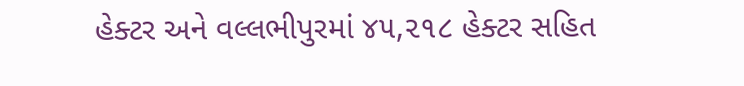હેક્ટર અને વલ્લભીપુરમાં ૪૫,૨૧૮ હેક્ટર સહિત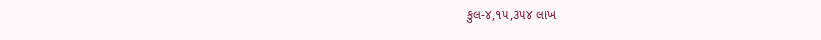કુલ-૪,૧૫,૩૫૪ લાખ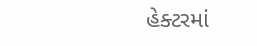હેક્ટરમાં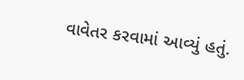વાવેતર કરવામાં આવ્યું હતું.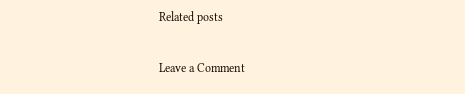Related posts

Leave a Comment